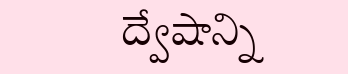ద్వేషాన్ని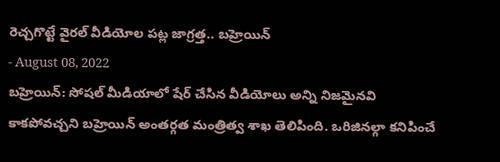రెచ్చగొట్టే వైరల్ వీడియోల పట్ల జాగ్రత్త.. బహ్రెయిన్
- August 08, 2022
బహ్రెయిన్: సోషల్ మీడియాలో షేర్ చేసిన వీడియోలు అన్ని నిజమైనవి కాకపోవచ్చని బహ్రెయిన్ అంతర్గత మంత్రిత్వ శాఖ తెలిపింది. ఒరిజినల్గా కనిపించే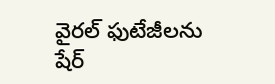వైరల్ ఫుటేజీలను షేర్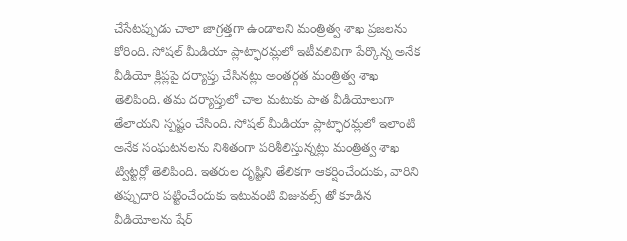చేసేటప్పుడు చాలా జాగ్రత్తగా ఉండాలని మంత్రిత్వ శాఖ ప్రజలను కోరింది. సోషల్ మీడియా ప్లాట్ఫారమ్లలో ఇటీవలివిగా పేర్కొన్న అనేక వీడియో క్లిప్లపై దర్యాప్తు చేసినట్లు అంతర్గత మంత్రిత్వ శాఖ తెలిపింది. తమ దర్యాప్తులో చాల మటుకు పాత వీడియోలుగా తేలాయని స్పష్టం చేసింది. సోషల్ మీడియా ప్లాట్ఫారమ్లలో ఇలాంటి అనేక సంఘటనలను నిశితంగా పరిశీలిస్తున్నట్లు మంత్రిత్వ శాఖ ట్విట్టర్లో తెలిపింది. ఇతరుల దృష్టిని తేలికగా ఆకర్షించేందుకు, వారిని తప్పుదారి పట్టించేందుకు ఇటువంటి విజువల్స్ తో కూడిన వీడియోలను షేర్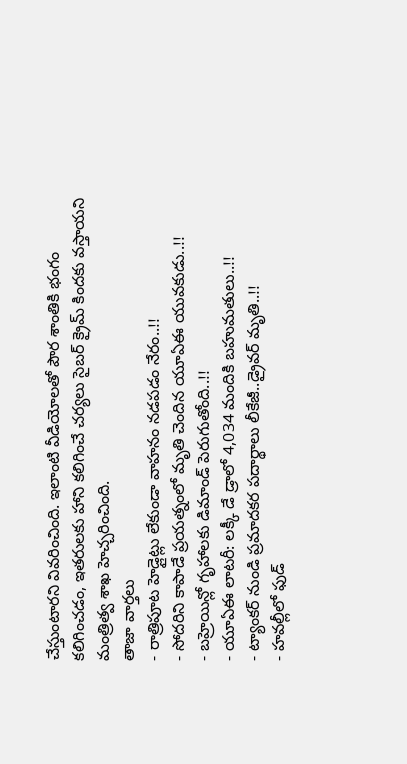చేస్తుంటారని వివరించింది. ఇలాంటి వీడియోలతో పౌర శాంతికి భంగం కలిగించడం, ఇతరులకు హాని కలిగించే చర్యలు సైబర్ క్రైమ్ కిందకు వస్తాయని మంత్రిత్వ శాఖ హెచ్చరించింది.
తాజా వార్తలు
- రాత్రిపూట హెడ్లైట్లు లేకుండా వాహనం నడపడం నేరం..!!
- సోదరిని కాపాడే ప్రయత్నంలో మృతి చెందిన యూఏఈ యువకుడు..!!
- బహ్రెయిన్లో గృహాలకు డిమాండ్ పెరుగుతోంది..!!
- యూఏఈ లాటరీ: లక్కీ డే డ్రాలో 4,034 మందికి బహుమతులు..!!
- ట్యాంకర్ నుండి ప్రమాదకర పదార్థాలు లీకేజీ..డ్రైవర్ మృతి..!!
- హవల్లీలో ఫుడ్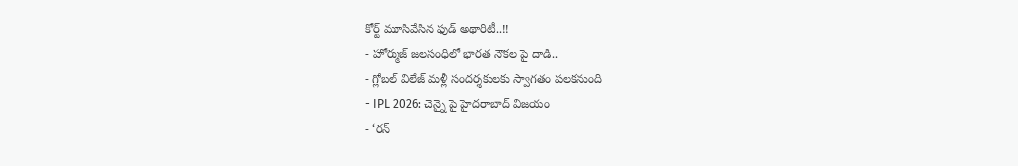కోర్ట్ మూసివేసిన ఫుడ్ అథారిటీ..!!
- హోర్ముజ్ జలసంధిలో భారత నౌకల పై దాడి..
- గ్లోబల్ విలేజ్ మళ్లీ సందర్శకులకు స్వాగతం పలకనుంది
- IPL 2026: చెన్నై పై హైదరాబాద్ విజయం
- ‘రన్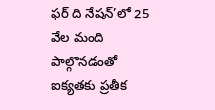ఫర్ ది నేషన్’లో 25 వేల మంది పాల్గొనడంతో ఐక్యతకు ప్రతీక